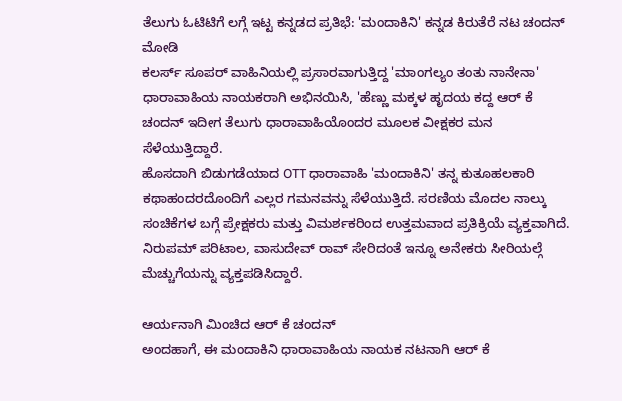ತೆಲುಗು ಓಟಿಟಿಗೆ ಲಗ್ಗೆ ಇಟ್ಟ ಕನ್ನಡದ ಪ್ರತಿಭೆ: 'ಮಂದಾಕಿನಿ' ಕನ್ನಡ ಕಿರುತೆರೆ ನಟ ಚಂದನ್ ಮೋಡಿ
ಕಲರ್ಸ್ ಸೂಪರ್ ವಾಹಿನಿಯಲ್ಲಿ ಪ್ರಸಾರವಾಗುತ್ತಿದ್ದ 'ಮಾಂಗಲ್ಯಂ ತಂತು ನಾನೇನಾ' ಧಾರಾವಾಹಿಯ ನಾಯಕರಾಗಿ ಅಭಿನಯಿಸಿ, 'ಹೆಣ್ಣು ಮಕ್ಕಳ ಹೃದಯ ಕದ್ದ ಆರ್ ಕೆ ಚಂದನ್ ಇದೀಗ ತೆಲುಗು ಧಾರಾವಾಹಿಯೊಂದರ ಮೂಲಕ ವೀಕ್ಷಕರ ಮನ ಸೆಳೆಯುತ್ತಿದ್ದಾರೆ.
ಹೊಸದಾಗಿ ಬಿಡುಗಡೆಯಾದ OTT ಧಾರಾವಾಹಿ 'ಮಂದಾಕಿನಿ' ತನ್ನ ಕುತೂಹಲಕಾರಿ ಕಥಾಹಂದರದೊಂದಿಗೆ ಎಲ್ಲರ ಗಮನವನ್ನು ಸೆಳೆಯುತ್ತಿದೆ. ಸರಣಿಯ ಮೊದಲ ನಾಲ್ಕು ಸಂಚಿಕೆಗಳ ಬಗ್ಗೆ ಪ್ರೇಕ್ಷಕರು ಮತ್ತು ವಿಮರ್ಶಕರಿಂದ ಉತ್ತಮವಾದ ಪ್ರತಿಕ್ರಿಯೆ ವ್ಯಕ್ತವಾಗಿದೆ. ನಿರುಪಮ್ ಪರಿಟಾಲ, ವಾಸುದೇವ್ ರಾವ್ ಸೇರಿದಂತೆ ಇನ್ನೂ ಅನೇಕರು ಸೀರಿಯಲ್ಗೆ ಮೆಚ್ಚುಗೆಯನ್ನು ವ್ಯಕ್ತಪಡಿಸಿದ್ದಾರೆ.

ಆರ್ಯನಾಗಿ ಮಿಂಚಿದ ಆರ್ ಕೆ ಚಂದನ್
ಅಂದಹಾಗೆ, ಈ ಮಂದಾಕಿನಿ ಧಾರಾವಾಹಿಯ ನಾಯಕ ನಟನಾಗಿ ಆರ್ ಕೆ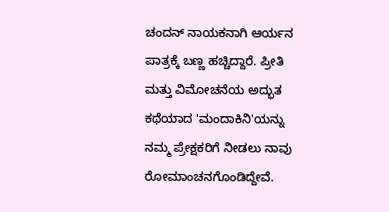ಚಂದನ್ ನಾಯಕನಾಗಿ ಆರ್ಯನ ಪಾತ್ರಕ್ಕೆ ಬಣ್ಣ ಹಚ್ಚಿದ್ದಾರೆ. ಪ್ರೀತಿ ಮತ್ತು ವಿಮೋಚನೆಯ ಅದ್ಭುತ ಕಥೆಯಾದ 'ಮಂದಾಕಿನಿ'ಯನ್ನು ನಮ್ಮ ಪ್ರೇಕ್ಷಕರಿಗೆ ನೀಡಲು ನಾವು ರೋಮಾಂಚನಗೊಂಡಿದ್ದೇವೆ.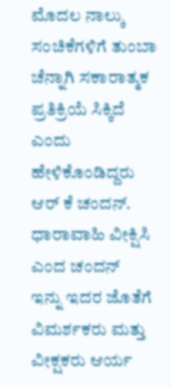ಮೊದಲ ನಾಲ್ಕು ಸಂಚಿಕೆಗಳಿಗೆ ತುಂಬಾ ಚೆನ್ನಾಗಿ ಸಕಾರಾತ್ಮಕ ಪ್ರತಿಕ್ರಿಯೆ ಸಿಕ್ಕಿದೆ ಎಂದು ಹೇಳಿಕೊಂಡಿದ್ದರು ಆರ್ ಕೆ ಚಂದನ್.
ಧಾರಾವಾಹಿ ವೀಕ್ಷಿಸಿ ಎಂದ ಚಂದನ್
ಇನ್ನು ಇದರ ಜೊತೆಗೆ ವಿಮರ್ಶಕರು ಮತ್ತು ವೀಕ್ಷಕರು ಆರ್ಯ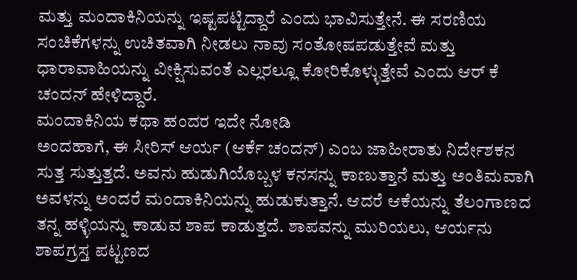ಮತ್ತು ಮಂದಾಕಿನಿಯನ್ನು ಇಷ್ಟಪಟ್ಟಿದ್ದಾರೆ ಎಂದು ಭಾವಿಸುತ್ತೇನೆ. ಈ ಸರಣಿಯ ಸಂಚಿಕೆಗಳನ್ನು ಉಚಿತವಾಗಿ ನೀಡಲು ನಾವು ಸಂತೋಷಪಡುತ್ತೇವೆ ಮತ್ತು ಧಾರಾವಾಹಿಯನ್ನು ವೀಕ್ಷಿಸುವಂತೆ ಎಲ್ಲರಲ್ಲೂ ಕೋರಿಕೊಳ್ಳುತ್ತೇವೆ ಎಂದು ಆರ್ ಕೆ ಚಂದನ್ ಹೇಳಿದ್ದಾರೆ.
ಮಂದಾಕಿನಿಯ ಕಥಾ ಹಂದರ ಇದೇ ನೋಡಿ
ಅಂದಹಾಗೆ, ಈ ಸೀರಿಸ್ ಆರ್ಯ (ಆರ್ಕೆ ಚಂದನ್) ಎಂಬ ಜಾಹೀರಾತು ನಿರ್ದೇಶಕನ ಸುತ್ತ ಸುತ್ತುತ್ತದೆ. ಅವನು ಹುಡುಗಿಯೊಬ್ಬಳ ಕನಸನ್ನು ಕಾಣುತ್ತಾನೆ ಮತ್ತು ಅಂತಿಮವಾಗಿ ಅವಳನ್ನು ಅಂದರೆ ಮಂದಾಕಿನಿಯನ್ನು ಹುಡುಕುತ್ತಾನೆ. ಆದರೆ ಆಕೆಯನ್ನು ತೆಲಂಗಾಣದ ತನ್ನ ಹಳ್ಳಿಯನ್ನು ಕಾಡುವ ಶಾಪ ಕಾಡುತ್ತದೆ. ಶಾಪವನ್ನು ಮುರಿಯಲು, ಆರ್ಯನು ಶಾಪಗ್ರಸ್ತ ಪಟ್ಟಣದ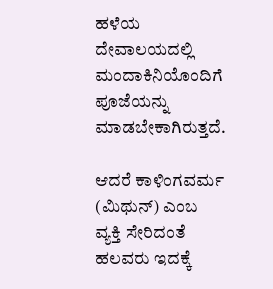ಹಳೆಯ ದೇವಾಲಯದಲ್ಲಿ ಮಂದಾಕಿನಿಯೊಂದಿಗೆ ಪೂಜೆಯನ್ನು ಮಾಡಬೇಕಾಗಿರುತ್ತದೆ.

ಆದರೆ ಕಾಳಿಂಗವರ್ಮ (ಮಿಥುನ್) ಎಂಬ ವ್ಯಕ್ತಿ ಸೇರಿದಂತೆ ಹಲವರು ಇದಕ್ಕೆ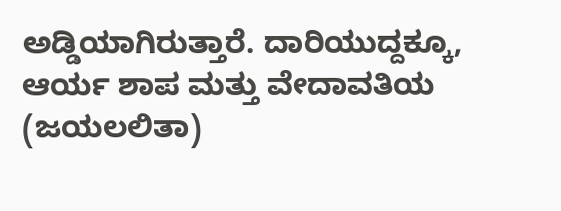ಅಡ್ಡಿಯಾಗಿರುತ್ತಾರೆ. ದಾರಿಯುದ್ದಕ್ಕೂ, ಆರ್ಯ ಶಾಪ ಮತ್ತು ವೇದಾವತಿಯ (ಜಯಲಲಿತಾ)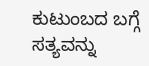ಕುಟುಂಬದ ಬಗ್ಗೆ ಸತ್ಯವನ್ನು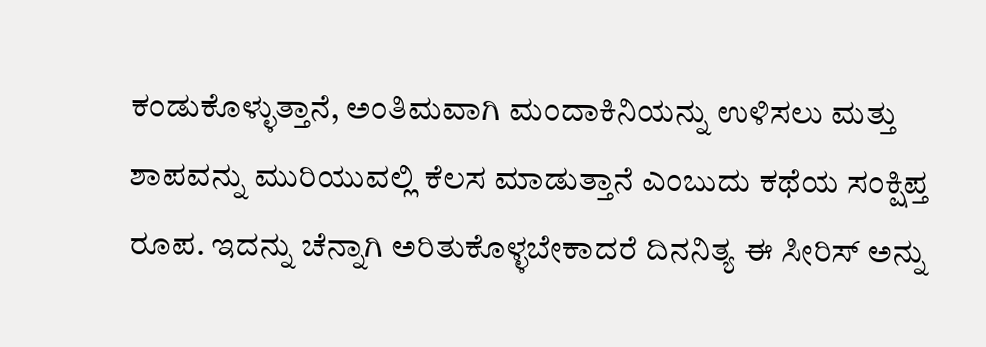ಕಂಡುಕೊಳ್ಳುತ್ತಾನೆ, ಅಂತಿಮವಾಗಿ ಮಂದಾಕಿನಿಯನ್ನು ಉಳಿಸಲು ಮತ್ತು ಶಾಪವನ್ನು ಮುರಿಯುವಲ್ಲಿ ಕೆಲಸ ಮಾಡುತ್ತಾನೆ ಎಂಬುದು ಕಥೆಯ ಸಂಕ್ಷಿಪ್ತ ರೂಪ. ಇದನ್ನು ಚೆನ್ನಾಗಿ ಅರಿತುಕೊಳ್ಳಬೇಕಾದರೆ ದಿನನಿತ್ಯ ಈ ಸೀರಿಸ್ ಅನ್ನು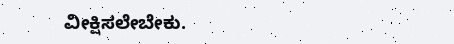ವೀಕ್ಷಿಸಲೇಬೇಕು.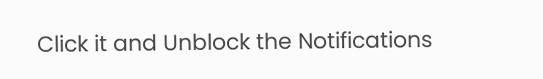Click it and Unblock the Notifications